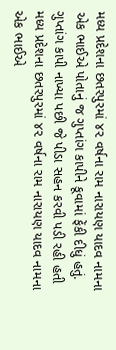મધ્ય પ્રદેશના છતરપુરમાં ૪૨ વર્ષના રામ નારાયણ યાદવ નામના એક ભાઈએ પોતાનું જ ગુપ્તાંગ કાપીને કૂવામાં ફેંકી દીધું હતું.
ગુપ્તાંગ કાપી નાખ્યા પછી જે પીડા સહન કરવી પડી રહી હતી
મધ્ય પ્રદેશના છતરપુરમાં ૪૨ વર્ષના રામ નારાયણ યાદવ નામના એક ભાઈએ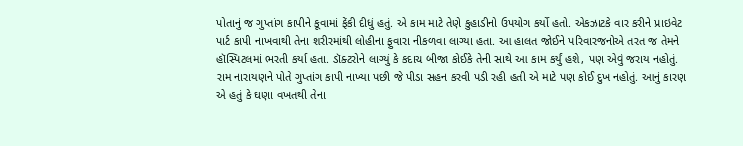પોતાનું જ ગુપ્તાંગ કાપીને કૂવામાં ફેંકી દીધું હતું. એ કામ માટે તેણે કુહાડીનો ઉપયોગ કર્યો હતો. એકઝાટકે વાર કરીને પ્રાઇવેટ પાર્ટ કાપી નાખવાથી તેના શરીરમાંથી લોહીના ફુવારા નીકળવા લાગ્યા હતા. આ હાલત જોઈને પરિવારજનોએ તરત જ તેમને હૉસ્પિટલમાં ભરતી કર્યા હતા. ડૉક્ટરોને લાગ્યું કે કદાચ બીજા કોઈકે તેની સાથે આ કામ કર્યું હશે, પણ એવું જરાય નહોતું. રામ નારાયણને પોતે ગુપ્તાંગ કાપી નાખ્યા પછી જે પીડા સહન કરવી પડી રહી હતી એ માટે પણ કોઈ દુખ નહોતું. આનું કારણ એ હતું કે ઘણા વખતથી તેના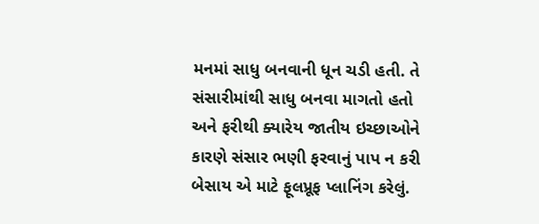મનમાં સાધુ બનવાની ધૂન ચડી હતી. તે સંસારીમાંથી સાધુ બનવા માગતો હતો અને ફરીથી ક્યારેય જાતીય ઇચ્છાઓને કારણે સંસાર ભણી ફરવાનું પાપ ન કરી બેસાય એ માટે ફૂલપ્રૂફ પ્લાનિંગ કરેલું.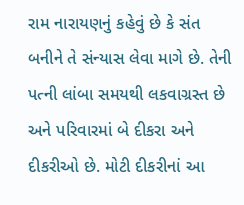રામ નારાયણનું કહેવું છે કે સંત બનીને તે સંન્યાસ લેવા માગે છે. તેની પત્ની લાંબા સમયથી લકવાગ્રસ્ત છે અને પરિવારમાં બે દીકરા અને દીકરીઓ છે. મોટી દીકરીનાં આ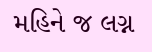મહિને જ લગ્ન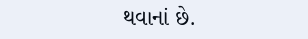થવાનાં છે.